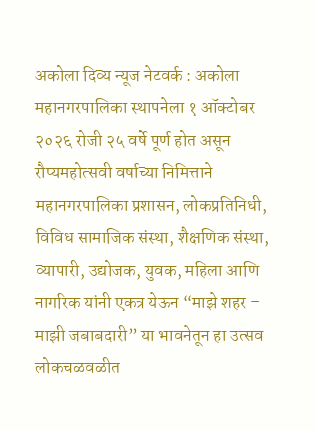अकोला दिव्य न्यूज नेटवर्क : अकोला महानगरपालिका स्थापनेला १ ऑक्टोबर २०२६ रोजी २५ वर्षे पूर्ण होत असून रौप्यमहोत्सवी वर्षाच्या निमित्ताने महानगरपालिका प्रशासन, लोकप्रतिनिधी, विविध सामाजिक संस्था, शैक्षणिक संस्था, व्यापारी, उद्योजक, युवक, महिला आणि नागरिक यांनी एकत्र येऊन “माझे शहर – माझी जबाबदारी” या भावनेतून हा उत्सव लोकचळवळीत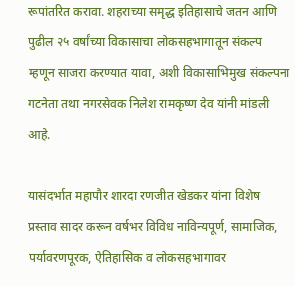रूपांतरित करावा. शहराच्या समृद्ध इतिहासाचे जतन आणि पुढील २५ वर्षांच्या विकासाचा लोकसहभागातून संकल्प म्हणून साजरा करण्यात यावा, अशी विकासाभिमुख संकल्पना गटनेता तथा नगरसेवक निलेश रामकृष्ण देव यांनी मांडली आहे.

यासंदर्भात महापौर शारदा रणजीत खेडकर यांना विशेष प्रस्ताव सादर करून वर्षभर विविध नाविन्यपूर्ण, सामाजिक, पर्यावरणपूरक, ऐतिहासिक व लोकसहभागावर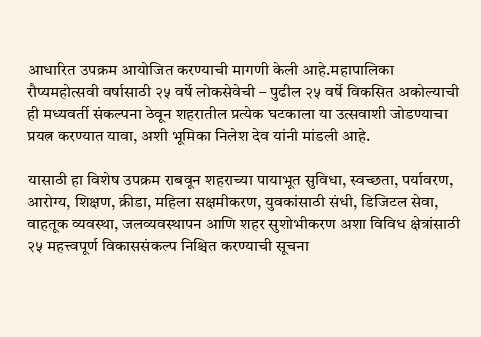आधारित उपक्रम आयोजित करण्याची मागणी केली आहे.महापालिका रौप्यमहोत्सवी वर्षासाठी २५ वर्षे लोकसेवेची – पुढील २५ वर्षे विकसित अकोल्याची ही मध्यवर्ती संकल्पना ठेवून शहरातील प्रत्येक घटकाला या उत्सवाशी जोडण्याचा प्रयत्न करण्यात यावा, अशी भूमिका निलेश देव यांनी मांडली आहे.

यासाठी हा विशेष उपक्रम राबवून शहराच्या पायाभूत सुविधा, स्वच्छता, पर्यावरण, आरोग्य, शिक्षण, क्रीडा, महिला सक्षमीकरण, युवकांसाठी संधी, डिजिटल सेवा, वाहतूक व्यवस्था, जलव्यवस्थापन आणि शहर सुशोभीकरण अशा विविध क्षेत्रांसाठी २५ महत्त्वपूर्ण विकाससंकल्प निश्चित करण्याची सूचना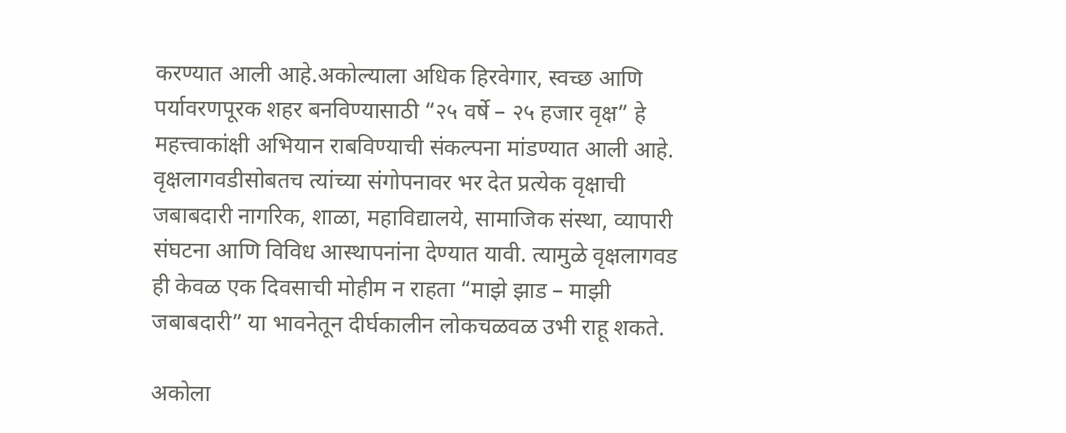करण्यात आली आहे.अकोल्याला अधिक हिरवेगार, स्वच्छ आणि पर्यावरणपूरक शहर बनविण्यासाठी “२५ वर्षे – २५ हजार वृक्ष” हे महत्त्वाकांक्षी अभियान राबविण्याची संकल्पना मांडण्यात आली आहे. वृक्षलागवडीसोबतच त्यांच्या संगोपनावर भर देत प्रत्येक वृक्षाची जबाबदारी नागरिक, शाळा, महाविद्यालये, सामाजिक संस्था, व्यापारी संघटना आणि विविध आस्थापनांना देण्यात यावी. त्यामुळे वृक्षलागवड ही केवळ एक दिवसाची मोहीम न राहता “माझे झाड – माझी जबाबदारी” या भावनेतून दीर्घकालीन लोकचळवळ उभी राहू शकते.

अकोला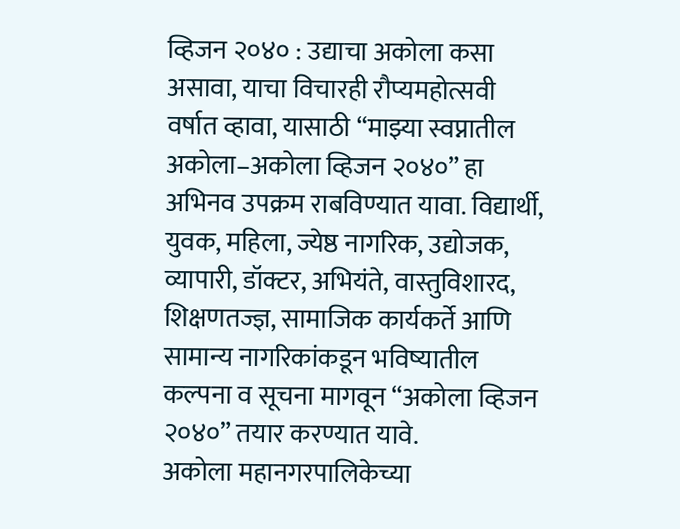व्हिजन २०४० : उद्याचा अकोला कसा असावा, याचा विचारही रौप्यमहोत्सवी वर्षात व्हावा, यासाठी “माझ्या स्वप्नातील अकोला–अकोला व्हिजन २०४०” हा अभिनव उपक्रम राबविण्यात यावा. विद्यार्थी, युवक, महिला, ज्येष्ठ नागरिक, उद्योजक, व्यापारी, डॉक्टर, अभियंते, वास्तुविशारद, शिक्षणतज्ज्ञ, सामाजिक कार्यकर्ते आणि सामान्य नागरिकांकडून भविष्यातील कल्पना व सूचना मागवून “अकोला व्हिजन २०४०” तयार करण्यात यावे.
अकोला महानगरपालिकेच्या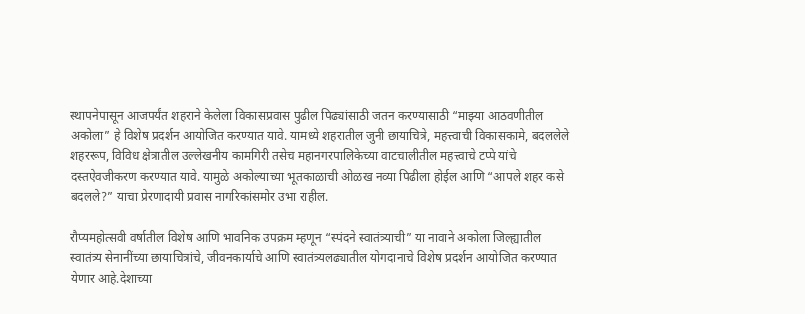स्थापनेपासून आजपर्यंत शहराने केलेला विकासप्रवास पुढील पिढ्यांसाठी जतन करण्यासाठी “माझ्या आठवणीतील अकोला” हे विशेष प्रदर्शन आयोजित करण्यात यावे. यामध्ये शहरातील जुनी छायाचित्रे, महत्त्वाची विकासकामे, बदललेले शहररूप, विविध क्षेत्रातील उल्लेखनीय कामगिरी तसेच महानगरपालिकेच्या वाटचालीतील महत्त्वाचे टप्पे यांचे दस्तऐवजीकरण करण्यात यावे. यामुळे अकोल्याच्या भूतकाळाची ओळख नव्या पिढीला होईल आणि “आपले शहर कसे बदलले?” याचा प्रेरणादायी प्रवास नागरिकांसमोर उभा राहील.

रौप्यमहोत्सवी वर्षातील विशेष आणि भावनिक उपक्रम म्हणून “स्पंदने स्वातंत्र्याची” या नावाने अकोला जिल्ह्यातील स्वातंत्र्य सेनानींच्या छायाचित्रांचे, जीवनकार्याचे आणि स्वातंत्र्यलढ्यातील योगदानाचे विशेष प्रदर्शन आयोजित करण्यात येणार आहे.देशाच्या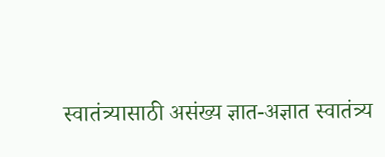स्वातंत्र्यासाठी असंख्य ज्ञात-अज्ञात स्वातंत्र्य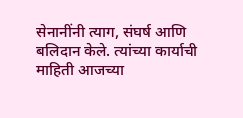सेनानींनी त्याग, संघर्ष आणि बलिदान केले. त्यांच्या कार्याची माहिती आजच्या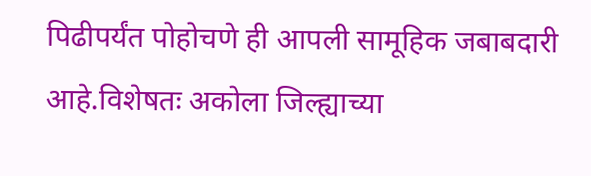पिढीपर्यंत पोहोचणे ही आपली सामूहिक जबाबदारी आहे.विशेषतः अकोला जिल्ह्याच्या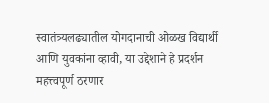स्वातंत्र्यलढ्यातील योगदानाची ओळख विद्यार्थी आणि युवकांना व्हावी, या उद्देशाने हे प्रदर्शन महत्त्वपूर्ण ठरणार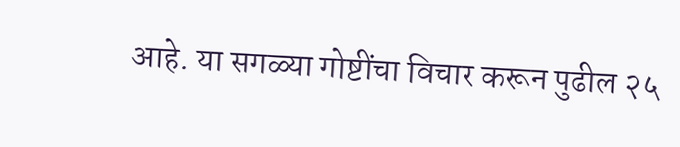आहे. या सगळ्या गोष्टींचा विचार करून पुढील २५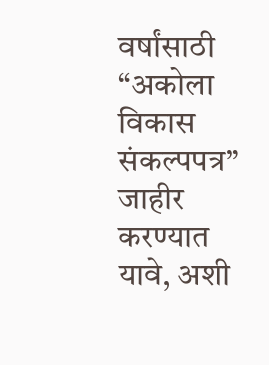वर्षांसाठी “अकोला विकास संकल्पपत्र” जाहीर करण्यात यावे, अशी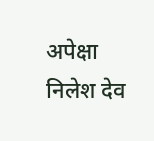अपेक्षा निलेश देव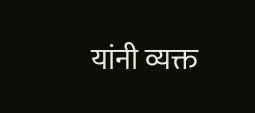यांनी व्यक्त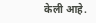केली आहे.